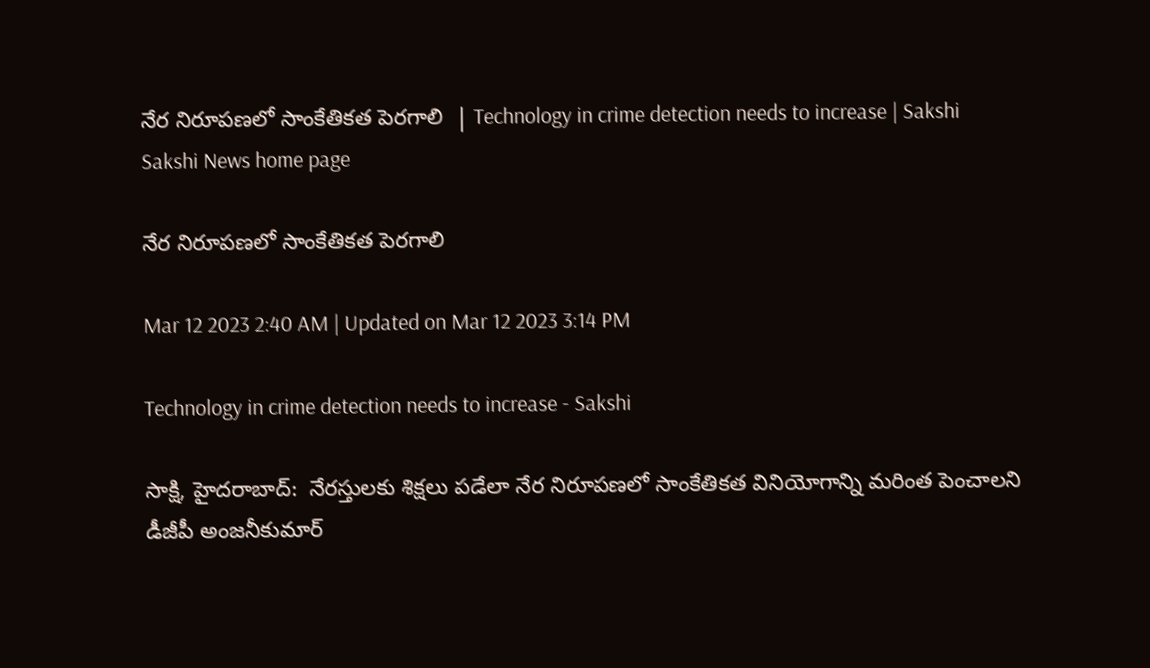నేర నిరూపణలో సాంకేతికత పెరగాలి  | Technology in crime detection needs to increase | Sakshi
Sakshi News home page

నేర నిరూపణలో సాంకేతికత పెరగాలి

Mar 12 2023 2:40 AM | Updated on Mar 12 2023 3:14 PM

Technology in crime detection needs to increase - Sakshi

సాక్షి, హైదరాబాద్‌:  నేరస్తులకు శిక్షలు పడేలా నేర నిరూపణలో సాంకేతికత వినియోగాన్ని మరింత పెంచాలని డీజీపీ అంజనీకుమార్‌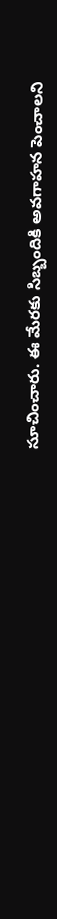సూచించారు. ఈ మేరకు సిబ్బందికి అవగాహన పెంచాలని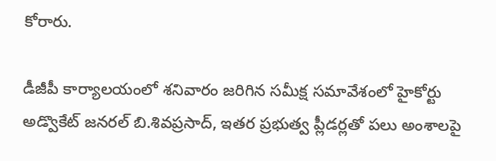కోరారు.

డీజీపీ కార్యాలయంలో శనివారం జరిగిన సమీక్ష సమావేశంలో హైకోర్టు అడ్వొకేట్‌ జనరల్‌ బి.శివప్రసాద్, ఇతర ప్రభుత్వ ప్లీడర్లతో పలు అంశాలపై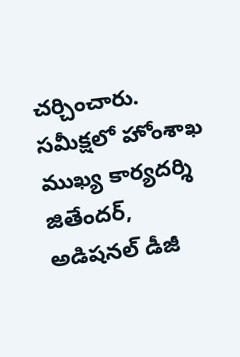చర్చించారు. సమీక్షలో హోంశాఖ ముఖ్య కార్యదర్శి జితేందర్, అడిషనల్‌ డీజీ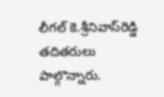లీగల్‌ కె.శ్రీనివాస్‌రెడ్డి తదితరులు పాల్గొన్నారు.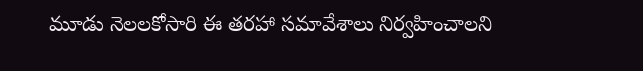మూడు నెలలకోసారి ఈ తరహా సమావేశాలు నిర్వహించాలని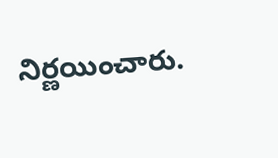నిర్ణయించారు.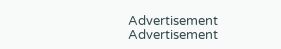Advertisement
Advertisement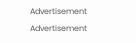Advertisement
Advertisement